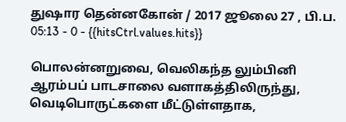துஷார தென்னகோன் / 2017 ஜூலை 27 , பி.ப. 05:13 - 0 - {{hitsCtrl.values.hits}}

பொலன்னறுவை, வெலிகந்த லும்பினி ஆரம்பப் பாடசாலை வளாகத்திலிருந்து, வெடிபொருட்களை மீட்டுள்ளதாக,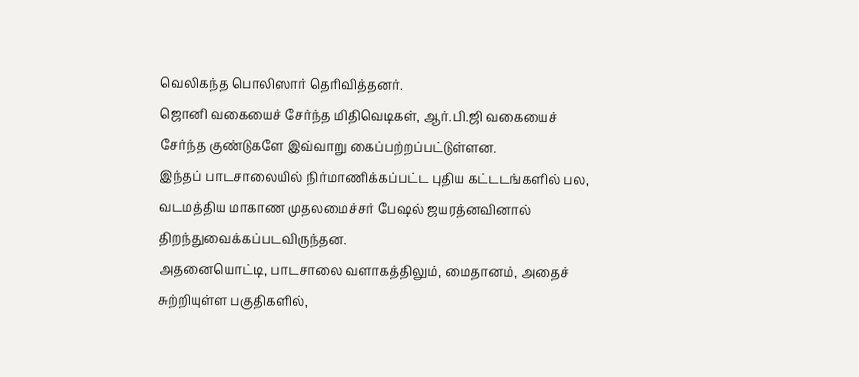வெலிகந்த பொலிஸார் தெரிவித்தனர்.
ஜொனி வகையைச் சேர்ந்த மிதிவெடிகள், ஆர்.பி.ஜி வகையைச் சேர்ந்த குண்டுகளே இவ்வாறு கைப்பற்றப்பட்டுள்ளன.
இந்தப் பாடசாலையில் நிர்மாணிக்கப்பட்ட புதிய கட்டடங்களில் பல, வடமத்திய மாகாண முதலமைச்சர் பேஷல் ஜயரத்னவினால் திறந்துவைக்கப்படவிருந்தன.
அதனையொட்டி, பாடசாலை வளாகத்திலும், மைதானம், அதைச் சுற்றியுள்ள பகுதிகளில்,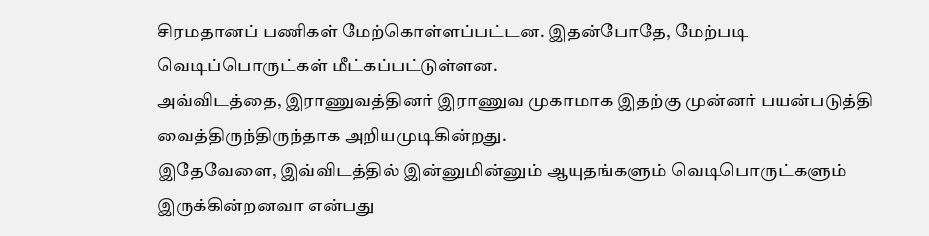சிரமதானப் பணிகள் மேற்கொள்ளப்பட்டன. இதன்போதே, மேற்படி வெடிப்பொருட்கள் மீட்கப்பட்டுள்ளன.
அவ்விடத்தை, இராணுவத்தினர் இராணுவ முகாமாக இதற்கு முன்னர் பயன்படுத்தி வைத்திருந்திருந்தாக அறியமுடிகின்றது.
இதேவேளை, இவ்விடத்தில் இன்னுமின்னும் ஆயுதங்களும் வெடிபொருட்களும் இருக்கின்றனவா என்பது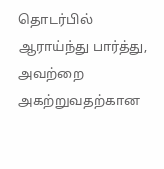தொடர்பில் ஆராய்ந்து பார்த்து, அவற்றை அகற்றுவதற்கான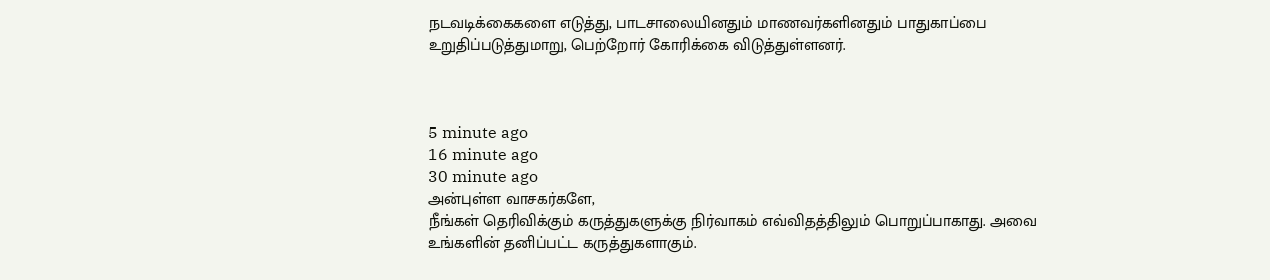நடவடிக்கைகளை எடுத்து, பாடசாலையினதும் மாணவர்களினதும் பாதுகாப்பை உறுதிப்படுத்துமாறு, பெற்றோர் கோரிக்கை விடுத்துள்ளனர்.



5 minute ago
16 minute ago
30 minute ago
அன்புள்ள வாசகர்களே,
நீங்கள் தெரிவிக்கும் கருத்துகளுக்கு நிர்வாகம் எவ்விதத்திலும் பொறுப்பாகாது. அவை உங்களின் தனிப்பட்ட கருத்துகளாகும்.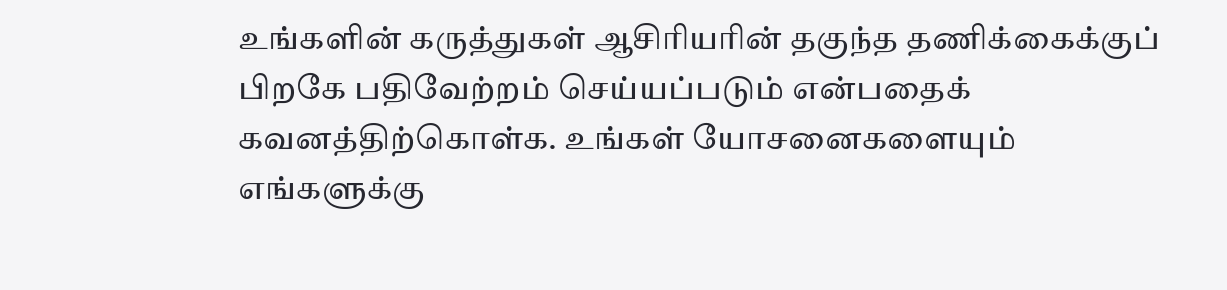உங்களின் கருத்துகள் ஆசிரியரின் தகுந்த தணிக்கைக்குப் பிறகே பதிவேற்றம் செய்யப்படும் என்பதைக் கவனத்திற்கொள்க. உங்கள் யோசனைகளையும் எங்களுக்கு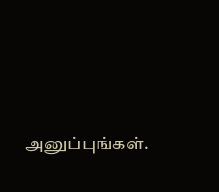அனுப்புங்கள்.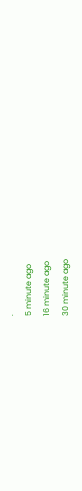.
5 minute ago
16 minute ago
30 minute ago